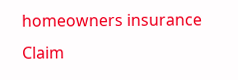homeowners insurance Claim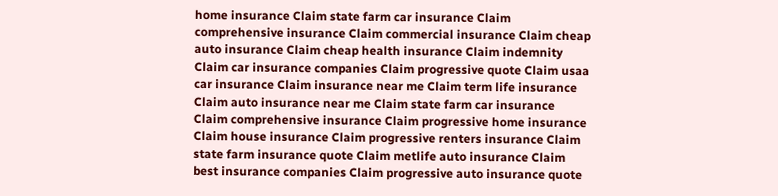home insurance Claim state farm car insurance Claim comprehensive insurance Claim commercial insurance Claim cheap auto insurance Claim cheap health insurance Claim indemnity Claim car insurance companies Claim progressive quote Claim usaa car insurance Claim insurance near me Claim term life insurance Claim auto insurance near me Claim state farm car insurance Claim comprehensive insurance Claim progressive home insurance Claim house insurance Claim progressive renters insurance Claim state farm insurance quote Claim metlife auto insurance Claim best insurance companies Claim progressive auto insurance quote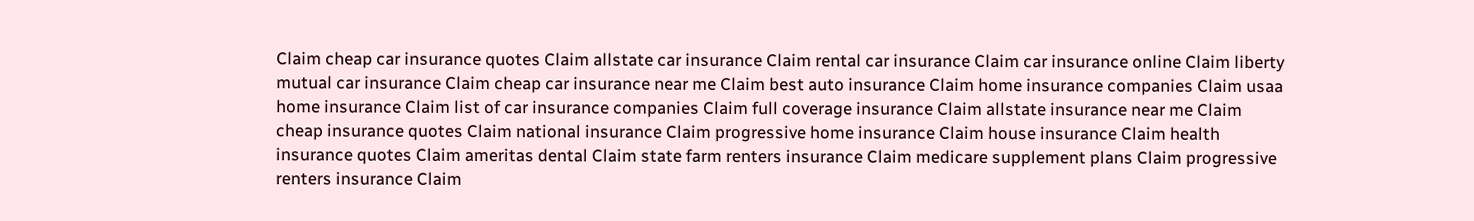Claim cheap car insurance quotes Claim allstate car insurance Claim rental car insurance Claim car insurance online Claim liberty mutual car insurance Claim cheap car insurance near me Claim best auto insurance Claim home insurance companies Claim usaa home insurance Claim list of car insurance companies Claim full coverage insurance Claim allstate insurance near me Claim cheap insurance quotes Claim national insurance Claim progressive home insurance Claim house insurance Claim health insurance quotes Claim ameritas dental Claim state farm renters insurance Claim medicare supplement plans Claim progressive renters insurance Claim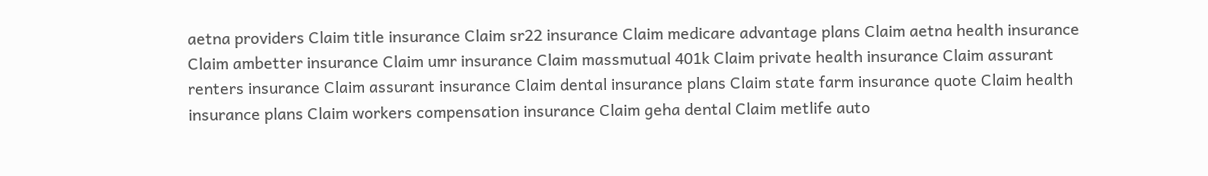aetna providers Claim title insurance Claim sr22 insurance Claim medicare advantage plans Claim aetna health insurance Claim ambetter insurance Claim umr insurance Claim massmutual 401k Claim private health insurance Claim assurant renters insurance Claim assurant insurance Claim dental insurance plans Claim state farm insurance quote Claim health insurance plans Claim workers compensation insurance Claim geha dental Claim metlife auto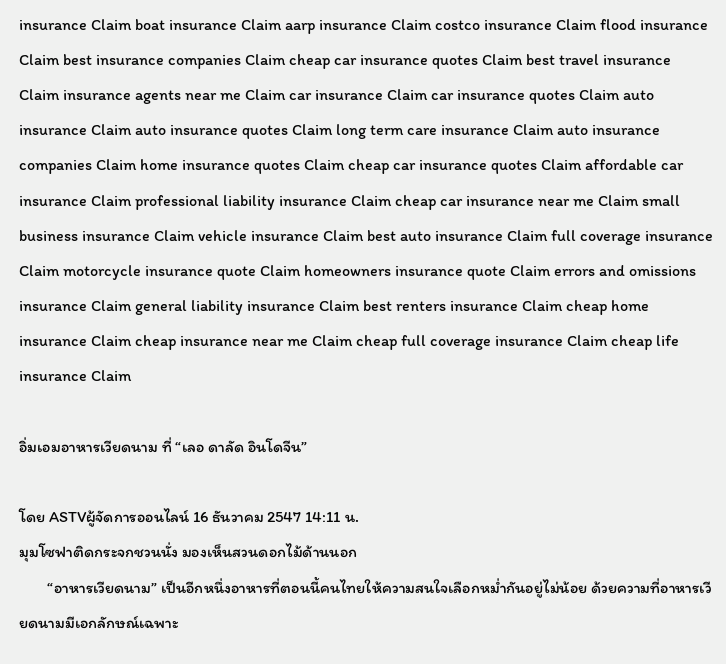insurance Claim boat insurance Claim aarp insurance Claim costco insurance Claim flood insurance Claim best insurance companies Claim cheap car insurance quotes Claim best travel insurance Claim insurance agents near me Claim car insurance Claim car insurance quotes Claim auto insurance Claim auto insurance quotes Claim long term care insurance Claim auto insurance companies Claim home insurance quotes Claim cheap car insurance quotes Claim affordable car insurance Claim professional liability insurance Claim cheap car insurance near me Claim small business insurance Claim vehicle insurance Claim best auto insurance Claim full coverage insurance Claim motorcycle insurance quote Claim homeowners insurance quote Claim errors and omissions insurance Claim general liability insurance Claim best renters insurance Claim cheap home insurance Claim cheap insurance near me Claim cheap full coverage insurance Claim cheap life insurance Claim

อิ่มเอมอาหารเวียดนาม ที่ “เลอ ดาลัด อินโดจีน”

โดย ASTVผู้จัดการออนไลน์ 16 ธันวาคม 2547 14:11 น.
มุมโซฟาติดกระจกชวนนั่ง มองเห็นสวนดอกไม้ด้านนอก
       “อาหารเวียดนาม” เป็นอีกหนึ่งอาหารที่ตอนนี้คนไทยให้ความสนใจเลือกหม่ำกันอยู่ไม่น้อย ด้วยความที่อาหารเวียดนามมีเอกลักษณ์เฉพาะ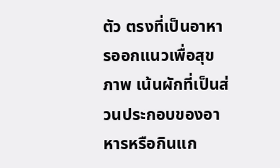ตัว ตรงที่เป็นอาหารออกแนวเพื่อสุขภาพ เน้นผักที่เป็นส่วนประกอบของอาหารหรือกินแก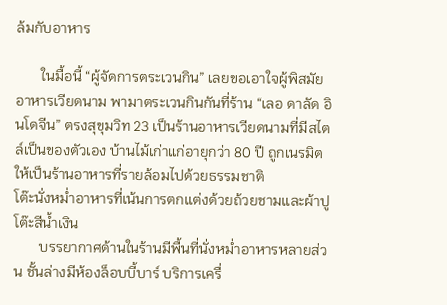ล้มกับอาหาร

       ในมื้อนี้ “ผู้จัดการตระเวนกิน” เลยขอเอาใจผู้พิสมัยอาหารเวียดนาม พามาตระเวนกินกันที่ร้าน “เลอ ดาลัด อินโดจีน” ตรงสุขุมวิท 23 เป็นร้านอาหารเวียดนามที่มีสไตล์เป็นของตัวเอง บ้านไม้เก่าแก่อายุกว่า 80 ปี ถูกเนรมิตให้เป็นร้านอาหารที่รายล้อมไปด้วยธรรมชาติ
โต๊ะนั่งหม่ำอาหารที่เน้นการตกแต่งด้วยถ้วยชามและผ้าปูโต๊ะสีน้ำเงิน
       บรรยากาศด้านในร้านมีพื้นที่นั่งหม่ำอาหารหลายส่วน ชั้นล่างมีห้องล็อบบี้บาร์ บริการเครื่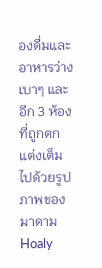องดื่มและอาหารว่างเบาๆ และอีก 3 ห้อง ที่ถูกตกแต่งเต็มไปด้วยรูปภาพของ มาดาม Hoaly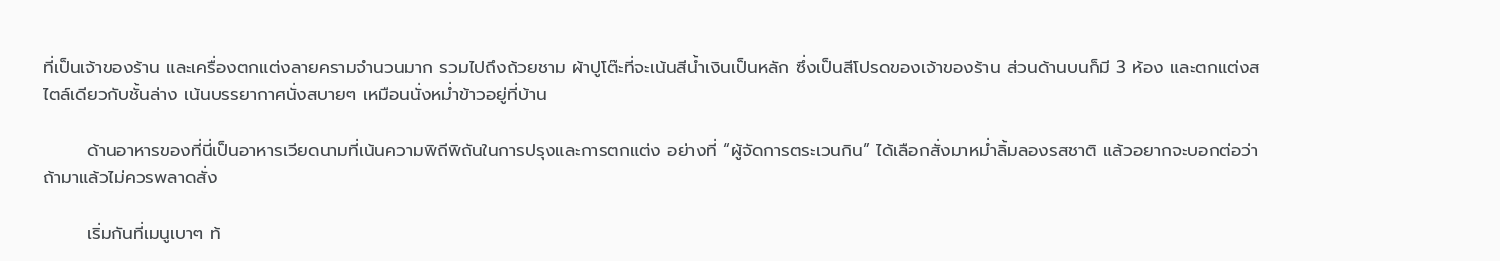ที่เป็นเจ้าของร้าน และเครื่องตกแต่งลายครามจำนวนมาก รวมไปถึงถ้วยชาม ผ้าปูโต๊ะที่จะเน้นสีน้ำเงินเป็นหลัก ซึ่งเป็นสีโปรดของเจ้าของร้าน ส่วนด้านบนก็มี 3 ห้อง และตกแต่งสไตล์เดียวกับชั้นล่าง เน้นบรรยากาศนั่งสบายๆ เหมือนนั่งหม่ำข้าวอยู่ที่บ้าน

       ด้านอาหารของที่นี่เป็นอาหารเวียดนามที่เน้นความพิถีพิถันในการปรุงและการตกแต่ง อย่างที่ “ผู้จัดการตระเวนกิน” ได้เลือกสั่งมาหม่ำลิ้มลองรสชาติ แล้วอยากจะบอกต่อว่าถ้ามาแล้วไม่ควรพลาดสั่ง

       เริ่มกันที่เมนูเบาๆ ท้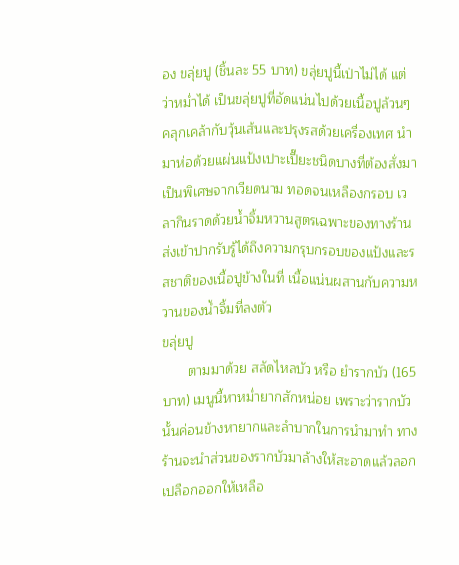อง ขลุ่ยปู (ชิ้นละ 55 บาท) ขลุ่ยปูนี้เป่าไม่ได้ แต่ว่าหม่ำได้ เป็นขลุ่ยปูที่อัดแน่นไปด้วยเนื้อปูล้วนๆ คลุกเคล้ากับวุ้นเส้นและปรุงรสด้วยเครื่องเทศ นำมาห่อด้วยแผ่นแป้งเปาะเปี๊ยะชนิดบางที่ต้องสั่งมาเป็นพิเศษจากเวียดนาม ทอดจนเหลืองกรอบ เวลากินราดด้วยน้ำจิ้มหวานสูตรเฉพาะของทางร้าน ส่งเข้าปากรับรู้ได้ถึงความกรุบกรอบของแป้งและรสชาติของเนื้อปูข้างในที่ เนื้อแน่นผสานกับความหวานของน้ำจิ้มที่ลงตัว
ขลุ่ยปู
       ตามมาด้วย สลัดไหลบัว หรือ ยำรากบัว (165 บาท) เมนูนี้หาหม่ำยากสักหน่อย เพราะว่ารากบัวนั้นค่อนข้างหายากและลำบากในการนำมาทำ ทางร้านจะนำส่วนของรากบัวมาล้างให้สะอาดแล้วลอกเปลือกออกให้เหลือ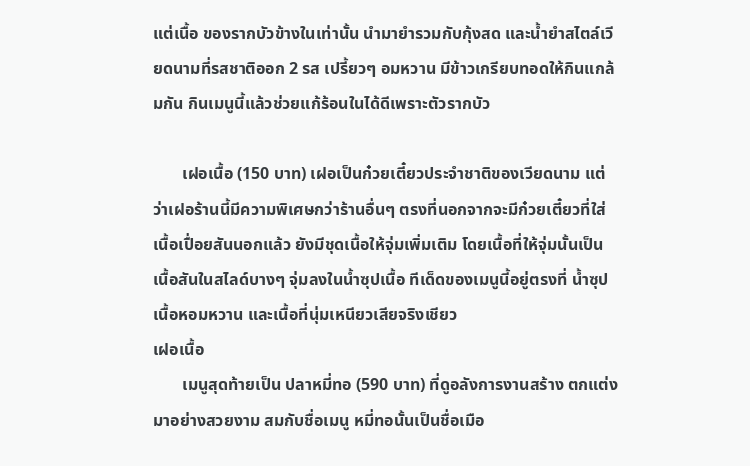แต่เนื้อ ของรากบัวข้างในเท่านั้น นำมายำรวมกับกุ้งสด และน้ำยำสไตล์เวียดนามที่รสชาติออก 2 รส เปรี้ยวๆ อมหวาน มีข้าวเกรียบทอดให้กินแกล้มกัน กินเมนูนี้แล้วช่วยแก้ร้อนในได้ดีเพราะตัวรากบัว

       เฝอเนื้อ (150 บาท) เฝอเป็นก๋วยเตี๋ยวประจำชาติของเวียดนาม แต่ว่าเฝอร้านนี้มีความพิเศษกว่าร้านอื่นๆ ตรงที่นอกจากจะมีก๋วยเตี๋ยวที่ใส่เนื้อเปื่อยสันนอกแล้ว ยังมีชุดเนื้อให้จุ่มเพิ่มเติม โดยเนื้อที่ให้จุ่มนั้นเป็นเนื้อสันในสไลด์บางๆ จุ่มลงในน้ำซุปเนื้อ ทีเด็ดของเมนูนี้อยู่ตรงที่ น้ำซุปเนื้อหอมหวาน และเนื้อที่นุ่มเหนียวเสียจริงเชียว
เฝอเนื้อ
       เมนูสุดท้ายเป็น ปลาหมี่ทอ (590 บาท) ที่ดูอลังการงานสร้าง ตกแต่งมาอย่างสวยงาม สมกับชื่อเมนู หมี่ทอนั้นเป็นชื่อเมือ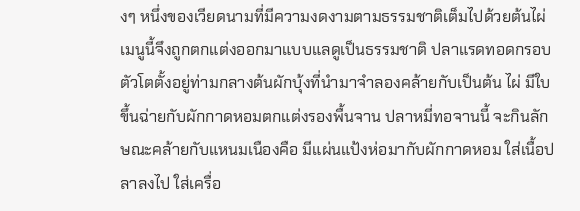งๆ หนึ่งของเวียดนามที่มีความงดงามตามธรรมชาติเต็มไปด้วยต้นไผ่ เมนูนี้จึงถูกตกแต่งออกมาแบบแลดูเป็นธรรมชาติ ปลาแรดทอดกรอบตัวโตตั้งอยู่ท่ามกลางต้นผักบุ้งที่นำมาจำลองคล้ายกับเป็นต้น ไผ่ มีใบขึ้นฉ่ายกับผักกาดหอมตกแต่งรองพื้นจาน ปลาหมี่ทอจานนี้ จะกินลักษณะคล้ายกับแหนมเนืองคือ มีแผ่นแป้งห่อมากับผักกาดหอม ใส่เนื้อปลาลงไป ใส่เครื่อ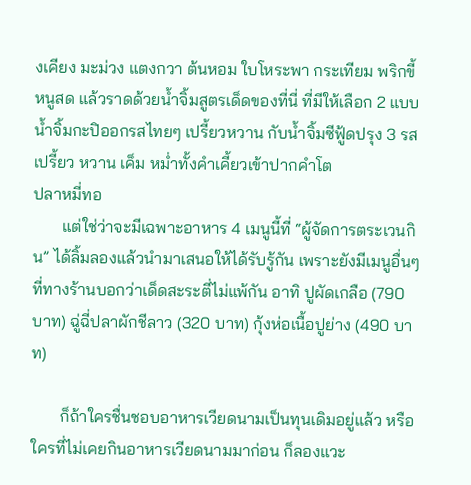งเคียง มะม่วง แตงกวา ต้นหอม ใบโหระพา กระเทียม พริกขี้หนูสด แล้วราดด้วยน้ำจิ้มสูตรเด็ดของที่นี่ ที่มีให้เลือก 2 แบบ น้ำจิ้มกะปิออกรสไทยๆ เปรี้ยวหวาน กับน้ำจิ้มซีฟู้ดปรุง 3 รส เปรี้ยว หวาน เค็ม หม่ำทั้งคำเคี้ยวเข้าปากคำโต
ปลาหมี่ทอ
       แต่ใช่ว่าจะมีเฉพาะอาหาร 4 เมนูนี้ที่ “ผู้จัดการตระเวนกิน” ได้ลิ้มลองแล้วนำมาเสนอให้ได้รับรู้กัน เพราะยังมีเมนูอื่นๆ ที่ทางร้านบอกว่าเด็ดสะระตี่ไม่แพ้กัน อาทิ ปูผัดเกลือ (790 บาท) ฉู่ฉี่ปลาผักชีลาว (320 บาท) กุ้งห่อเนื้อปูย่าง (490 บาท)

       ก็ถ้าใครชื่นชอบอาหารเวียดนามเป็นทุนเดิมอยู่แล้ว หรือใครที่ไม่เคยกินอาหารเวียดนามมาก่อน ก็ลองแวะ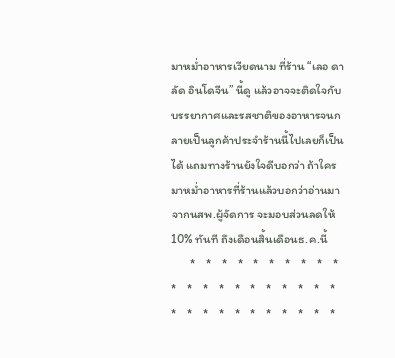มาหม่ำอาหารเวียดนาม ที่ร้าน “เลอ ดาลัด อินโดจีน” นี้ดู แล้วอาจจะติดใจกับบรรยากาศและรสชาติของอาหารจนกลายเป็นลูกค้าประจำร้านนี้ไปเลยก็เป็นได้ แถมทางร้านยังใจดีบอกว่า ถ้าใครมาหม่ำอาหารที่ร้านแล้วบอกว่าอ่านมาจากนสพ.ผู้จัดการ จะมอบส่วนลดให้ 10% ทันที ถึงเดือนสิ้นเดือนธ.ค.นี้
       *    *    *    *    *    *    *    *    *    *    *    *    *    *    *    *    *    *    *    *    *    *    *    *    *    *    *    *    *    *    *    *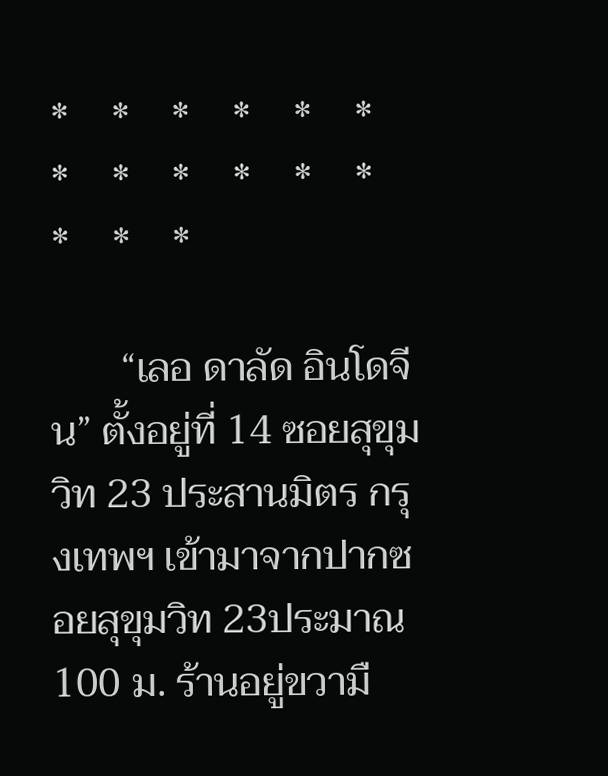*    *    *    *    *    *    *    *    *    *    *    *    *    *    *

       “เลอ ดาลัด อินโดจีน” ตั้งอยู่ที่ 14 ซอยสุขุมวิท 23 ประสานมิตร กรุงเทพฯ เข้ามาจากปากซอยสุขุมวิท 23ประมาณ 100 ม. ร้านอยู่ขวามื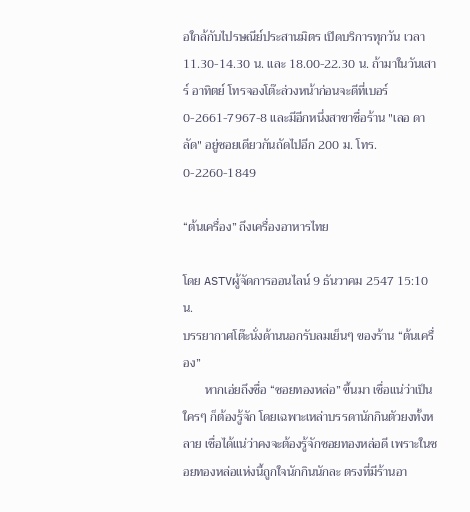อใกล้กับไปรษณีย์ประสานมิตร เปิดบริการทุกวัน เวลา 11.30-14.30 น. และ 18.00-22.30 น. ถ้ามาในวันเสาร์ อาทิตย์ โทรจองโต๊ะล่วงหน้าก่อนจะดีที่เบอร์ 0-2661-7967-8 และมีอีกหนึ่งสาขาชื่อร้าน "เลอ ดา ลัด" อยู่ซอยเดียวกันถัดไปอีก 200 ม. โทร. 0-2260-1849

“ต้นเครื่อง” ถึงเครื่องอาหารไทย

โดย ASTVผู้จัดการออนไลน์ 9 ธันวาคม 2547 15:10 น.
บรรยากาศโต๊ะนั่งด้านนอกรับลมเย็นๆ ของร้าน “ต้นเครื่อง”
       หากเอ่ยถึงชื่อ “ซอยทองหล่อ” ขึ้นมา เชื่อแน่ว่าเป็นใครๆ ก็ต้องรู้จัก โดยเฉพาะเหล่าบรรดานักกินตัวยงทั้งหลาย เชื่อได้แน่ว่าคงจะต้องรู้จักซอยทองหล่อดี เพราะในซอยทองหล่อแห่งนี้ถูกใจนักกินนักละ ตรงที่มีร้านอา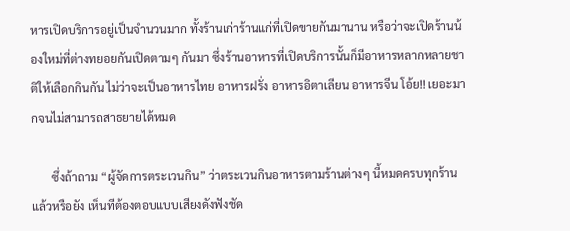หารเปิดบริการอยู่เป็นจำนวนมาก ทั้งร้านเก่าร้านแก่ที่เปิดขายกันมานาน หรือว่าจะเปิดร้านน้องใหม่ที่ต่างทยอยกันเปิดตามๆ กันมา ซึ่งร้านอาหารที่เปิดบริการนั้นก็มีอาหารหลากหลายชาติให้เลือกกินกัน ไม่ว่าจะเป็นอาหารไทย อาหารฝรั่ง อาหารอิตาเลียน อาหารจีน โอ้ย!! เยอะมากจนไม่สามารถสาธยายได้หมด

       ซึ่งถ้าถาม “ผู้จัดการตระเวนกิน” ว่าตระเวนกินอาหารตามร้านต่างๆ นี้หมดครบทุกร้านแล้วหรือยัง เห็นทีต้องตอบแบบเสียงดังฟังชัด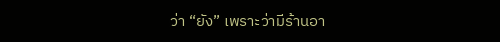ว่า “ยัง” เพราะว่ามีร้านอา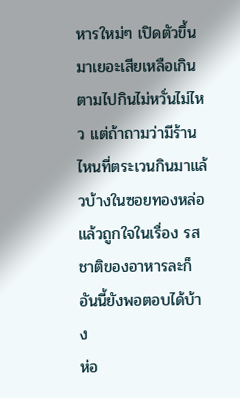หารใหม่ๆ เปิดตัวขึ้นมาเยอะเสียเหลือเกิน ตามไปกินไม่หวั่นไม่ไหว แต่ถ้าถามว่ามีร้านไหนที่ตระเวนกินมาแล้วบ้างในซอยทองหล่อแล้วถูกใจในเรื่อง รสชาติของอาหารละก็ อันนี้ยังพอตอบได้บ้าง
ห่อ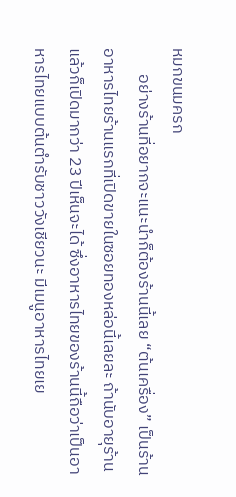หมกขนมครก
       อย่างร้านที่อยากจะแนะนำก็ต้องร้านนี้เลย “ต้นเครื่อง” เป็นร้านอาหารไทยร้านแรกที่เปิดขายในซอยทองหล่อนี้เลยละ ถ้านับอายุร้านแล้วก็เปิดมากว่า 23 ปีเห็นจะได้ ซึ่งอาหารไทยของร้านนี้ถือว่าเป็นอาหารไทยแบบต้นตำรับชาววังเชียวนะ มีเมนูอาหารไทยเย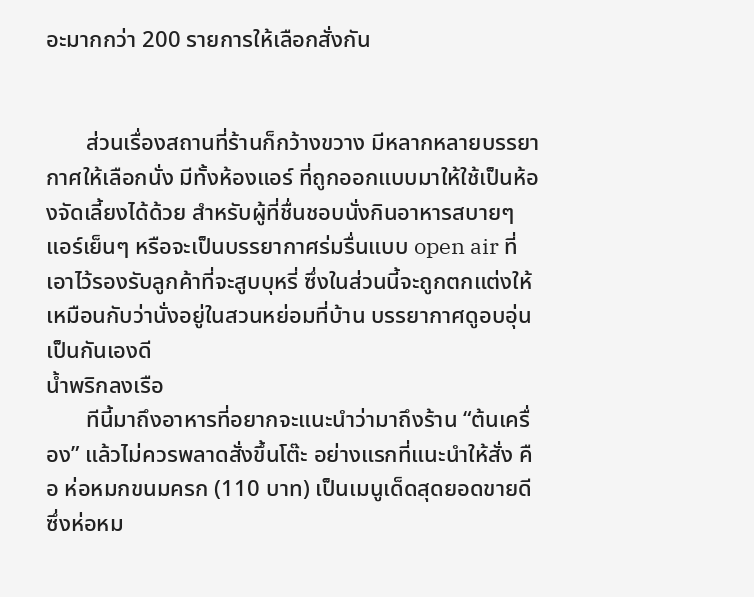อะมากกว่า 200 รายการให้เลือกสั่งกัน


       ส่วนเรื่องสถานที่ร้านก็กว้างขวาง มีหลากหลายบรรยากาศให้เลือกนั่ง มีทั้งห้องแอร์ ที่ถูกออกแบบมาให้ใช้เป็นห้องจัดเลี้ยงได้ด้วย สำหรับผู้ที่ชื่นชอบนั่งกินอาหารสบายๆ แอร์เย็นๆ หรือจะเป็นบรรยากาศร่มรื่นแบบ open air ที่เอาไว้รองรับลูกค้าที่จะสูบบุหรี่ ซึ่งในส่วนนี้จะถูกตกแต่งให้เหมือนกับว่านั่งอยู่ในสวนหย่อมที่บ้าน บรรยากาศดูอบอุ่นเป็นกันเองดี
น้ำพริกลงเรือ
       ทีนี้มาถึงอาหารที่อยากจะแนะนำว่ามาถึงร้าน “ต้นเครื่อง” แล้วไม่ควรพลาดสั่งขึ้นโต๊ะ อย่างแรกที่แนะนำให้สั่ง คือ ห่อหมกขนมครก (110 บาท) เป็นเมนูเด็ดสุดยอดขายดี ซึ่งห่อหม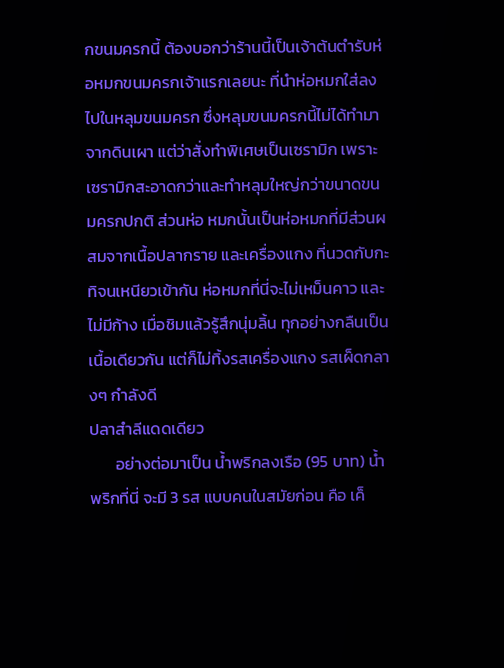กขนมครกนี้ ต้องบอกว่าร้านนี้เป็นเจ้าต้นตำรับห่อหมกขนมครกเจ้าแรกเลยนะ ที่นำห่อหมกใส่ลงไปในหลุมขนมครก ซึ่งหลุมขนมครกนี้ไม่ได้ทำมาจากดินเผา แต่ว่าสั่งทำพิเศษเป็นเซรามิก เพราะเซรามิกสะอาดกว่าและทำหลุมใหญ่กว่าขนาดขนมครกปกติ ส่วนห่อ หมกนั้นเป็นห่อหมกที่มีส่วนผสมจากเนื้อปลากราย และเครื่องแกง ที่นวดกับกะทิจนเหนียวเข้ากัน ห่อหมกที่นี่จะไม่เหม็นคาว และไม่มีก้าง เมื่อชิมแล้วรู้สึกนุ่มลิ้น ทุกอย่างกลืนเป็นเนื้อเดียวกัน แต่ก็ไม่ทิ้งรสเครื่องแกง รสเผ็ดกลางๆ กำลังดี
ปลาสำลีแดดเดียว
       อย่างต่อมาเป็น น้ำพริกลงเรือ (95 บาท) น้ำพริกที่นี่ จะมี 3 รส แบบคนในสมัยก่อน คือ เค็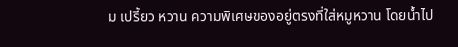ม เปรี้ยว หวาน ความพิเศษของอยู่ตรงที่ใส่หมูหวาน โดยน้ำไป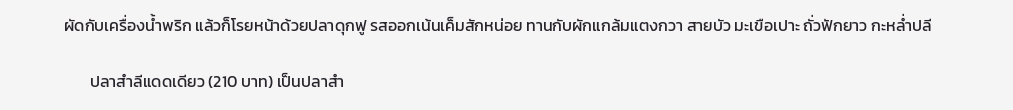ผัดกับเครื่องน้ำพริก แล้วก็โรยหน้าด้วยปลาดุกฟู รสออกเน้นเค็มสักหน่อย ทานกับผักแกล้มแตงกวา สายบัว มะเขือเปาะ ถั่วฟักยาว กะหล่ำปลี

       ปลาสำลีแดดเดียว (210 บาท) เป็นปลาสำ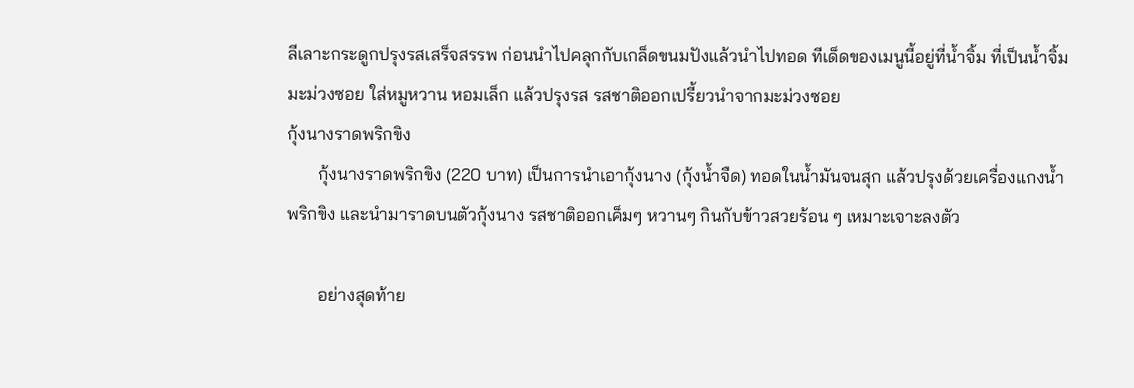ลีเลาะกระดูกปรุงรสเสร็จสรรพ ก่อนนำไปคลุกกับเกล็ดขนมปังแล้วนำไปทอด ทีเด็ดของเมนูนี้อยู่ที่น้ำจิ้ม ที่เป็นน้ำจิ้มมะม่วงซอย ใส่หมูหวาน หอมเล็ก แล้วปรุงรส รสชาติออกเปรี้ยวนำจากมะม่วงซอย
กุ้งนางราดพริกขิง
       กุ้งนางราดพริกขิง (220 บาท) เป็นการนำเอากุ้งนาง (กุ้งน้ำจืด) ทอดในน้ำมันจนสุก แล้วปรุงด้วยเครื่องแกงน้ำพริกขิง และนำมาราดบนตัวกุ้งนาง รสชาติออกเค็มๆ หวานๆ กินกับข้าวสวยร้อน ๆ เหมาะเจาะลงตัว

       อย่างสุดท้าย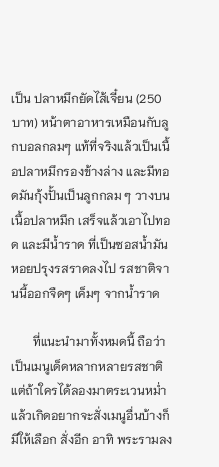เป็น ปลาหมึกยัดไส้เจี๋ยน (250 บาท) หน้าตาอาหารเหมือนกับลูกบอลกลมๆ แท้ที่จริงแล้วเป็นเนื้อปลาหมึกรองข้างล่าง และมีทอดมันกุ้งปั้นเป็นลูกกลม ๆ วางบนเนื้อปลาหมึก เสร็จแล้วเอาไปทอด และมีน้ำราด ที่เป็นซอสน้ำมันหอยปรุงรสราดลงไป รสชาติจานนี้ออกจืดๆ เค็มๆ จากน้ำราด

       ที่แนะนำมาทั้งหมดนี้ ถือว่าเป็นเมนูเด็ดหลากหลายรสชาติ แต่ถ้าใครได้ลองมาตระเวนหม่ำแล้วเกิดอยากจะสั่งเมนูอื่นบ้างก็มีให้เลือก สั่งอีก อาทิ พระรามลง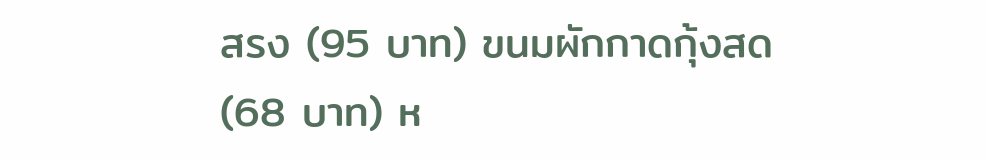สรง (95 บาท) ขนมผักกาดกุ้งสด (68 บาท) ห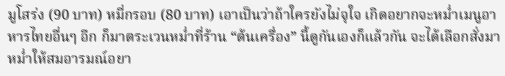มูโสร่ง (90 บาท) หมี่กรอบ (80 บาท) เอาเป็นว่าถ้าใครยังไม่จุใจ เกิดอยากจะหม่ำเมนูอาหารไทยอื่นๆ อีก ก็มาตระเวนหม่ำที่ร้าน “ต้นเครื่อง” นี้ดูกันเองก็แล้วกัน จะได้เลือกสั่งมาหม่ำให้สมอารมณ์อยา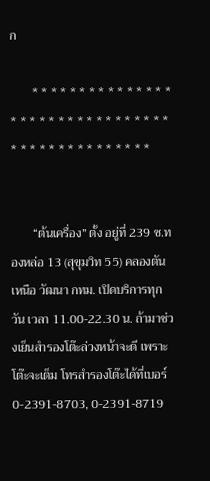ก

       * * * * * * * * * * * * * * * * * * * * * * * * * * * * * * * * * * * * * * * * * * * * * * *


       “ต้นเครื่อง” ตั้ง อยู่ที่ 239 ซ.ทองหล่อ 13 (สุขุมวิท 55) คลองตันเหนือ วัฒนา กทม. เปิดบริการทุกวัน เวลา 11.00-22.30 น. ถ้ามาช่วงเย็นสำรองโต๊ะล่วงหน้าจะดี เพราะโต๊ะจะเต็ม โทรสำรองโต๊ะได้ที่เบอร์ 0-2391-8703, 0-2391-8719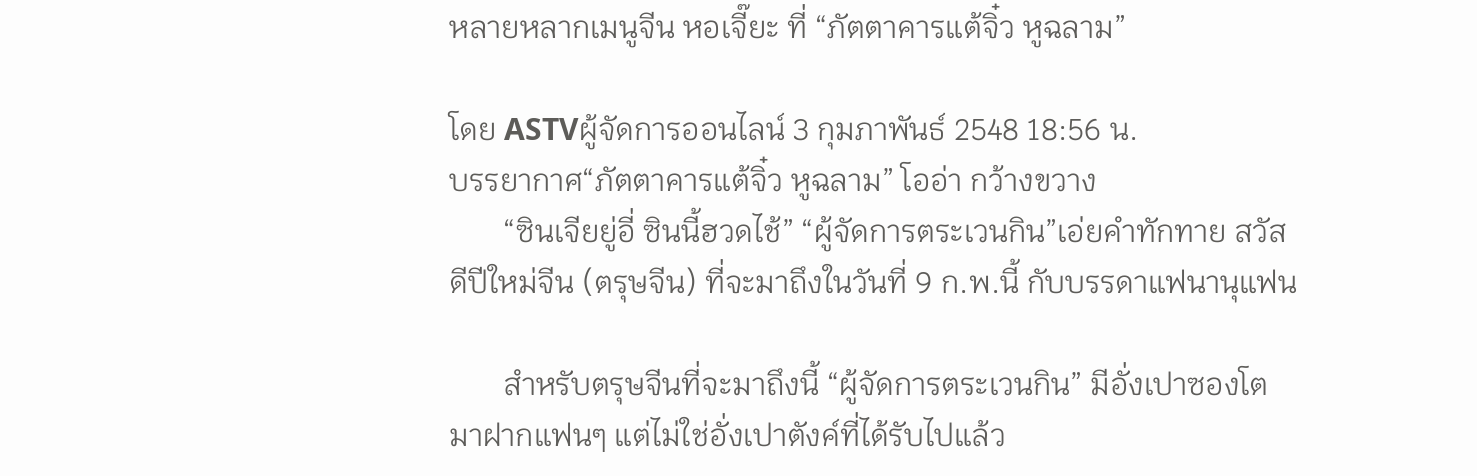หลายหลากเมนูจีน หอเจี๊ยะ ที่ “ภัตตาคารแต้จิ๋ว หูฉลาม”

โดย ASTVผู้จัดการออนไลน์ 3 กุมภาพันธ์ 2548 18:56 น.
บรรยากาศ“ภัตตาคารแต้จิ๋ว หูฉลาม” โออ่า กว้างขวาง
       “ซินเจียยู่อี่ ซินนี้ฮวดไช้” “ผู้จัดการตระเวนกิน”เอ่ยคำทักทาย สวัสดีปีใหม่จีน (ตรุษจีน) ที่จะมาถึงในวันที่ 9 ก.พ.นี้ กับบรรดาแฟนานุแฟน

       สำหรับตรุษจีนที่จะมาถึงนี้ “ผู้จัดการตระเวนกิน” มีอั่งเปาซองโตมาฝากแฟนๆ แต่ไม่ใช่อั่งเปาตังค์ที่ได้รับไปแล้ว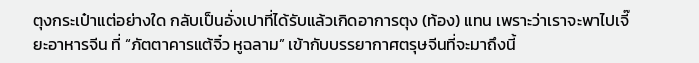ตุงกระเป๋าแต่อย่างใด กลับเป็นอั่งเปาที่ได้รับแล้วเกิดอาการตุง (ท้อง) แทน เพราะว่าเราจะพาไปเจี๊ยะอาหารจีน ที่ “ภัตตาคารแต้จิ๋ว หูฉลาม” เข้ากับบรรยากาศตรุษจีนที่จะมาถึงนี้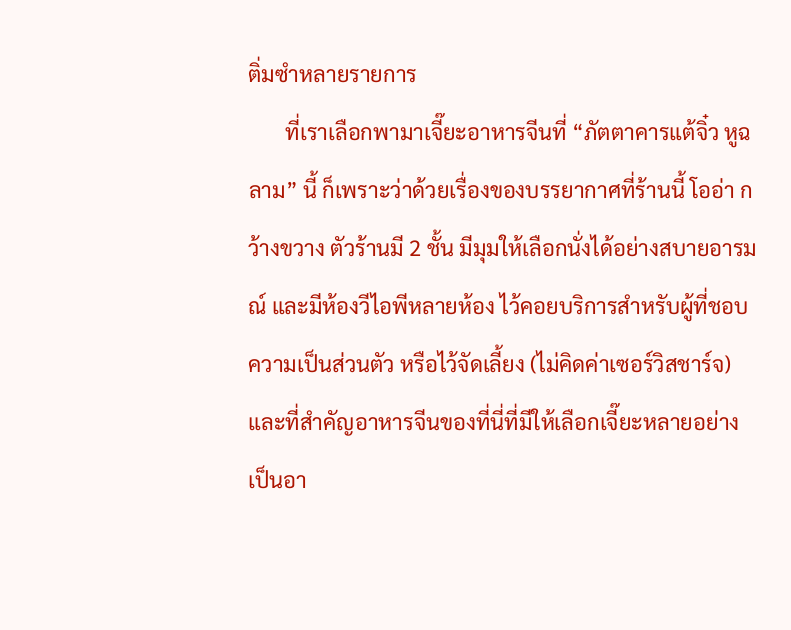ติ่มซำหลายรายการ
       ที่เราเลือกพามาเจี๊ยะอาหารจีนที่ “ภัตตาคารแต้จิ๋ว หูฉลาม” นี้ ก็เพราะว่าด้วยเรื่องของบรรยากาศที่ร้านนี้ โออ่า กว้างขวาง ตัวร้านมี 2 ชั้น มีมุมให้เลือกนั่งได้อย่างสบายอารมณ์ และมีห้องวีไอพีหลายห้อง ไว้คอยบริการสำหรับผู้ที่ชอบความเป็นส่วนตัว หรือไว้จัดเลี้ยง (ไม่คิดค่าเซอร์วิสชาร์จ) และที่สำคัญอาหารจีนของที่นี่ที่มีให้เลือกเจี๊ยะหลายอย่าง เป็นอา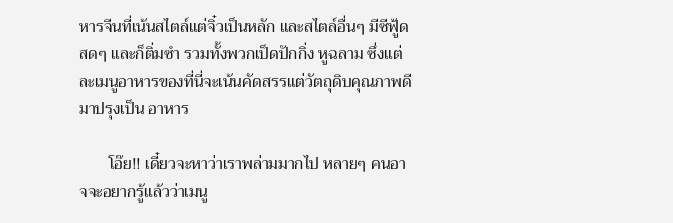หารจีนที่เน้นสไตล์แต่จิ๋วเป็นหลัก และสไตล์อื่นๆ มีซีฟู้ดสดๆ และก็ติ่มซำ รวมทั้งพวกเป็ดปักกิ่ง หูฉลาม ซึ่งแต่ละเมนูอาหารของที่นี่จะเน้นคัดสรรแต่วัตถุดิบคุณภาพดีมาปรุงเป็น อาหาร

       โอ๊ย!! เดี๋ยวจะหาว่าเราพล่ามมากไป หลายๆ คนอาจจะอยากรู้แล้วว่าเมนู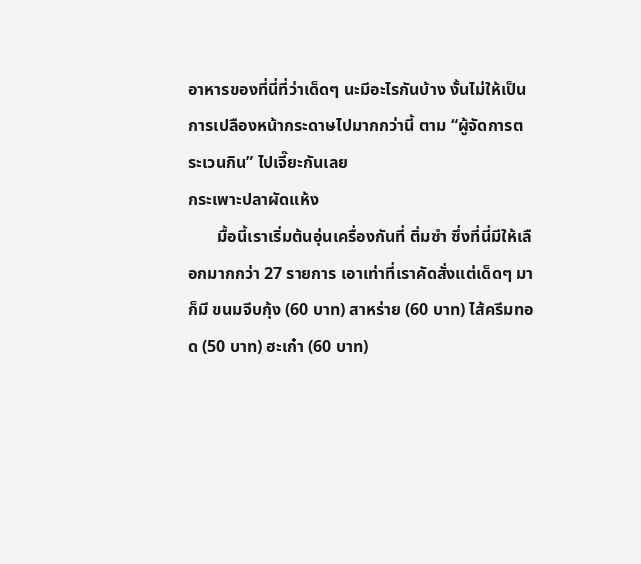อาหารของที่นี่ที่ว่าเด็ดๆ นะมีอะไรกันบ้าง งั้นไม่ให้เป็นการเปลืองหน้ากระดาษไปมากกว่านี้ ตาม “ผู้จัดการตระเวนกิน” ไปเจี๊ยะกันเลย
กระเพาะปลาผัดแห้ง
       มื้อนี้เราเริ่มต้นอุ่นเครื่องกันที่ ติ่มซำ ซึ่งที่นี่มีให้เลือกมากกว่า 27 รายการ เอาเท่าที่เราคัดสั่งแต่เด็ดๆ มาก็มี ขนมจีบกุ้ง (60 บาท) สาหร่าย (60 บาท) ไส้ครีมทอด (50 บาท) ฮะเก๋า (60 บาท)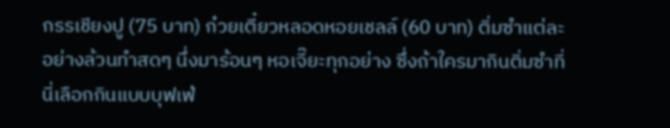กรรเชียงปู (75 บาท) ก๋วยเตี๋ยวหลอดหอยเชลล์ (60 บาท) ติ่มซำแต่ละอย่างล้วนทำสดๆ นึ่งมาร้อนๆ หอเจี๊ยะทุกอย่าง ซึ่งถ้าใครมากินติ่มซำที่นี่เลือกกินแบบบุฟเฟ่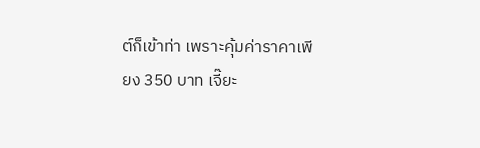ต์ก็เข้าท่า เพราะคุ้มค่าราคาเพียง 350 บาท เจี๊ยะ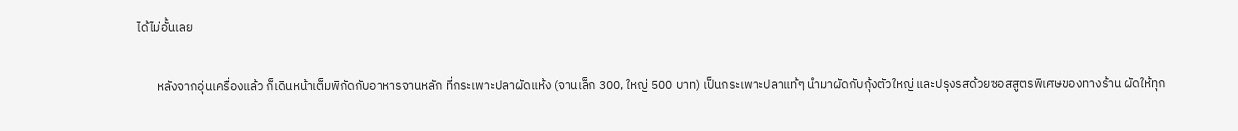ได้ไม่อั้นเลย

       หลังจากอุ่นเครื่องแล้ว ก็เดินหน้าเต็มพิกัดกับอาหารจานหลัก ที่กระเพาะปลาผัดแห้ง (จานเล็ก 300, ใหญ่ 500 บาท) เป็นกระเพาะปลาแท้ๆ นำมาผัดกับกุ้งตัวใหญ่ และปรุงรสด้วยซอสสูตรพิเศษของทางร้าน ผัดให้ทุก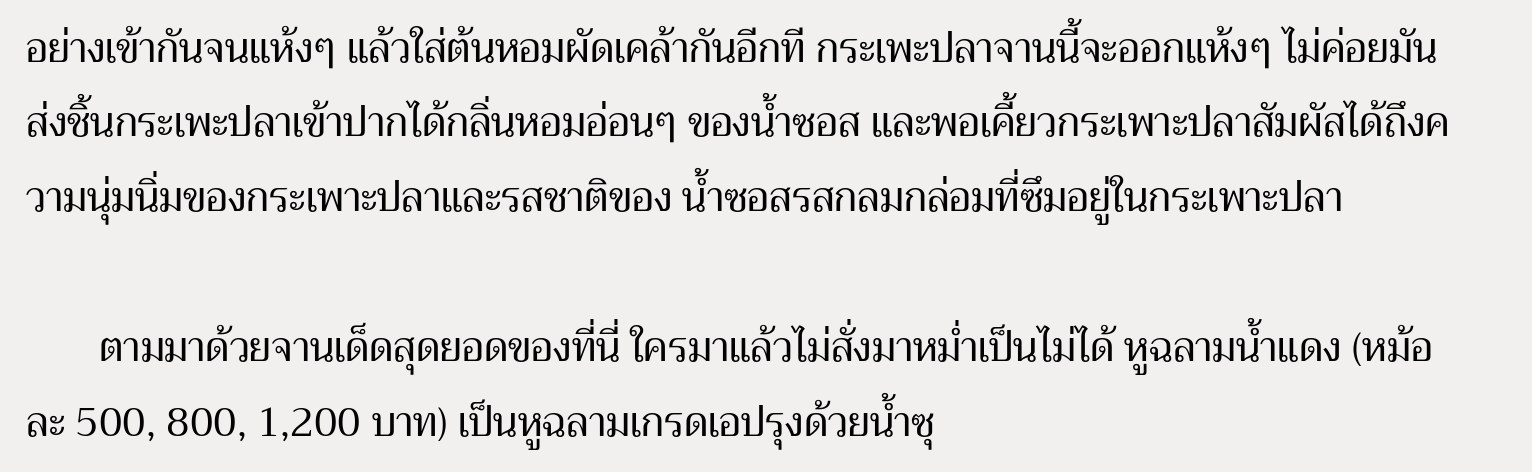อย่างเข้ากันจนแห้งๆ แล้วใส่ต้นหอมผัดเคล้ากันอีกที กระเพะปลาจานนี้จะออกแห้งๆ ไม่ค่อยมัน ส่งชิ้นกระเพะปลาเข้าปากได้กลิ่นหอมอ่อนๆ ของน้ำซอส และพอเคี้ยวกระเพาะปลาสัมผัสได้ถึงความนุ่มนิ่มของกระเพาะปลาและรสชาติของ น้ำซอสรสกลมกล่อมที่ซึมอยู่ในกระเพาะปลา

       ตามมาด้วยจานเด็ดสุดยอดของที่นี่ ใครมาแล้วไม่สั่งมาหม่ำเป็นไม่ได้ หูฉลามน้ำแดง (หม้อละ 500, 800, 1,200 บาท) เป็นหูฉลามเกรดเอปรุงด้วยน้ำซุ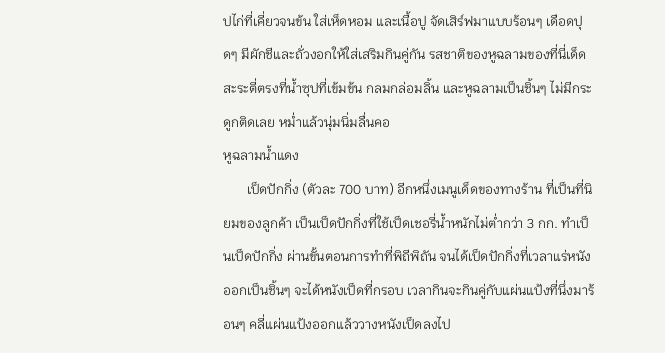ปไก่ที่เคี่ยวจนข้น ใส่เห็ดหอม และเนื้อปู จัดเสิร์ฟมาแบบร้อนๆ เดือดปุดๆ มีผักชีและถั่วงอกให้ใส่เสริมกินคู่กัน รสชาติของหูฉลามของที่นี่เด็ดสะระตี่ตรงที่น้ำซุปที่เข้มข้น กลมกล่อมลิ้น และหูฉลามเป็นชิ้นๆ ไม่มีกระดูกติดเลย หม่ำแล้วนุ่มนิ่มลื่นคอ
หูฉลามน้ำแดง
       เป็ดปักกิ่ง (ตัวละ 700 บาท) อีกหนึ่งเมนูเด็ดของทางร้าน ที่เป็นที่นิยมของลูกค้า เป็นเป็ดปักกิ่งที่ใช้เป็ดเชอรี่น้ำหนักไม่ต่ำกว่า 3 กก. ทำเป็นเป็ดปักกิ่ง ผ่านขั้นตอนการทำที่พิถีพิถัน จนได้เป็ดปักกิ่งที่เวลาแร่หนังออกเป็นชิ้นๆ จะได้หนังเป็ดที่กรอบ เวลากินจะกินคู่กับแผ่นแป้งที่นึ่งมาร้อนๆ คลี่แผ่นแป้งออกแล้ววางหนังเป็ดลงไป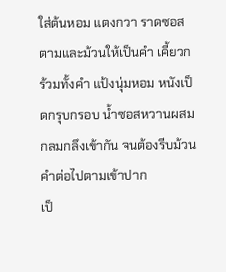ใส่ต้นหอม แตงกวา ราดซอสตามและม้วนให้เป็นคำ เคี้ยวกร้วมทั้งคำ แป้งนุ่มหอม หนังเป็ดกรุบกรอบ น้ำซอสหวานผสมกลมกลึงเข้ากัน จนต้องรีบม้วนคำต่อไปตามเข้าปาก
เป็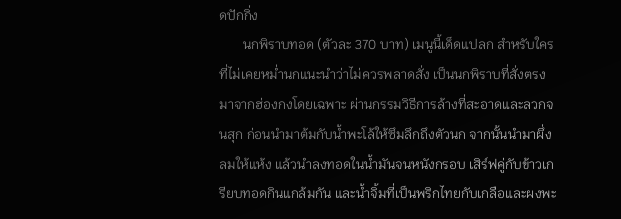ดปักกิ่ง
       นกพิราบทอด (ตัวละ 370 บาท) เมนูนี้เด็ดแปลก สำหรับใครที่ไม่เคยหม่ำนกแนะนำว่าไม่ควรพลาดสั่ง เป็นนกพิราบที่สั่งตรงมาจากฮ่องกงโดยเฉพาะ ผ่านกรรมวิธีการล้างที่สะอาดและลวกจนสุก ก่อนนำมาต้มกับน้ำพะโล้ให้ซึมลึกถึงตัวนก จากนั้นนำมาผึ่งลมให้แห้ง แล้วนำลงทอดในน้ำมันจนหนังกรอบ เสิร์ฟคู่กับข้าวเกรียบทอดกินแกล้มกัน และน้ำจิ้มที่เป็นพริกไทยกับเกลือและผงพะ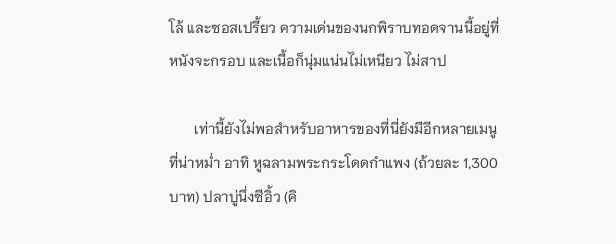โล้ และซอสเปรี้ยว ความเด่นของนกพิราบทอดจานนี้อยู่ที่หนังจะกรอบ และเนื้อก็นุ่มแน่นไม่เหนียว ไม่สาป

       เท่านี้ยังไม่พอสำหรับอาหารของที่นี่ยังมีอีกหลายเมนูที่น่าหม่ำ อาทิ หูฉลามพระกระโดดกำแพง (ถ้วยละ 1,300 บาท) ปลาบู่นึ่งซีอิ้ว (คิ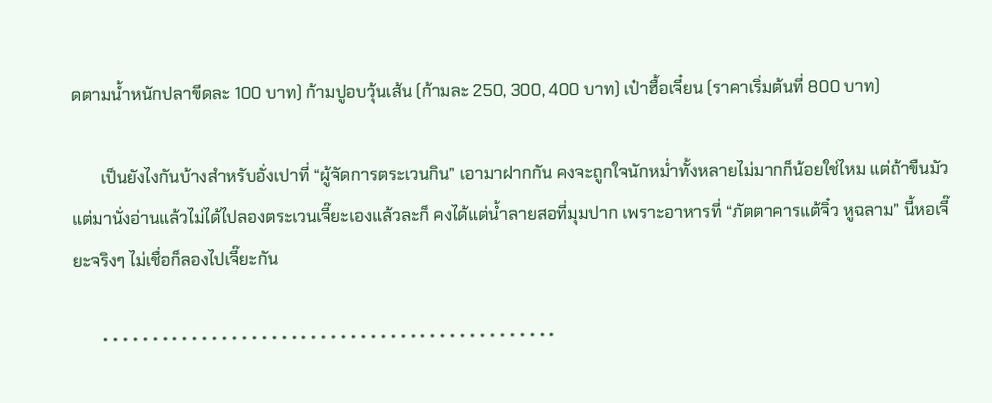ดตามน้ำหนักปลาขีดละ 100 บาท) ก้ามปูอบวุ้นเส้น (ก้ามละ 250, 300, 400 บาท) เป๋าฮื้อเจี๋ยน (ราคาเริ่มต้นที่ 800 บาท)

       เป็นยังไงกันบ้างสำหรับอั่งเปาที่ “ผู้จัดการตระเวนกิน” เอามาฝากกัน คงจะถูกใจนักหม่ำทั้งหลายไม่มากก็น้อยใช่ไหม แต่ถ้าขืนมัวแต่มานั่งอ่านแล้วไม่ได้ไปลองตระเวนเจี๊ยะเองแล้วละก็ คงได้แต่น้ำลายสอที่มุมปาก เพราะอาหารที่ “ภัตตาคารแต้จิ๋ว หูฉลาม” นี้หอเจี๊ยะจริงๆ ไม่เชื่อก็ลองไปเจี๊ยะกัน

       * * * * * * * * * * * * * * * * * * * * * * * * * * * * * * * * * * * * * * * * * * * * * *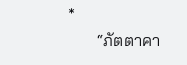*
       “ภัตตาคา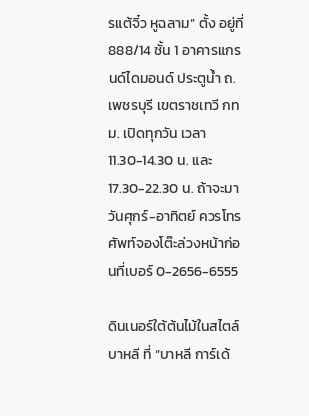รแต้จิ๋ว หูฉลาม” ตั้ง อยู่ที่ 888/14 ชั้น 1 อาคารแกรนด์ไดมอนด์ ประตูน้ำ ถ.เพชรบุรี เขตราชเทวี กทม. เปิดทุกวัน เวลา 11.30-14.30 น. และ 17.30-22.30 น. ถ้าจะมาวันศุกร์-อาทิตย์ ควรโทรศัพท์จองโต๊ะล่วงหน้าก่อนที่เบอร์ 0-2656-6555

ดินเนอร์ใต้ต้นไม้ในสไตล์บาหลี ที่ “บาหลี การ์เด้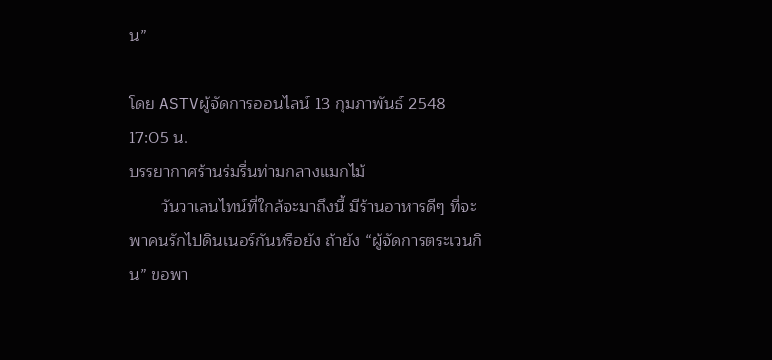น”

โดย ASTVผู้จัดการออนไลน์ 13 กุมภาพันธ์ 2548 17:05 น.
บรรยากาศร้านร่มรื่นท่ามกลางแมกไม้
       วันวาเลนไทน์ที่ใกล้จะมาถึงนี้ มีร้านอาหารดีๆ ที่จะพาคนรักไปดินเนอร์กันหรือยัง ถ้ายัง “ผู้จัดการตระเวนกิน” ขอพา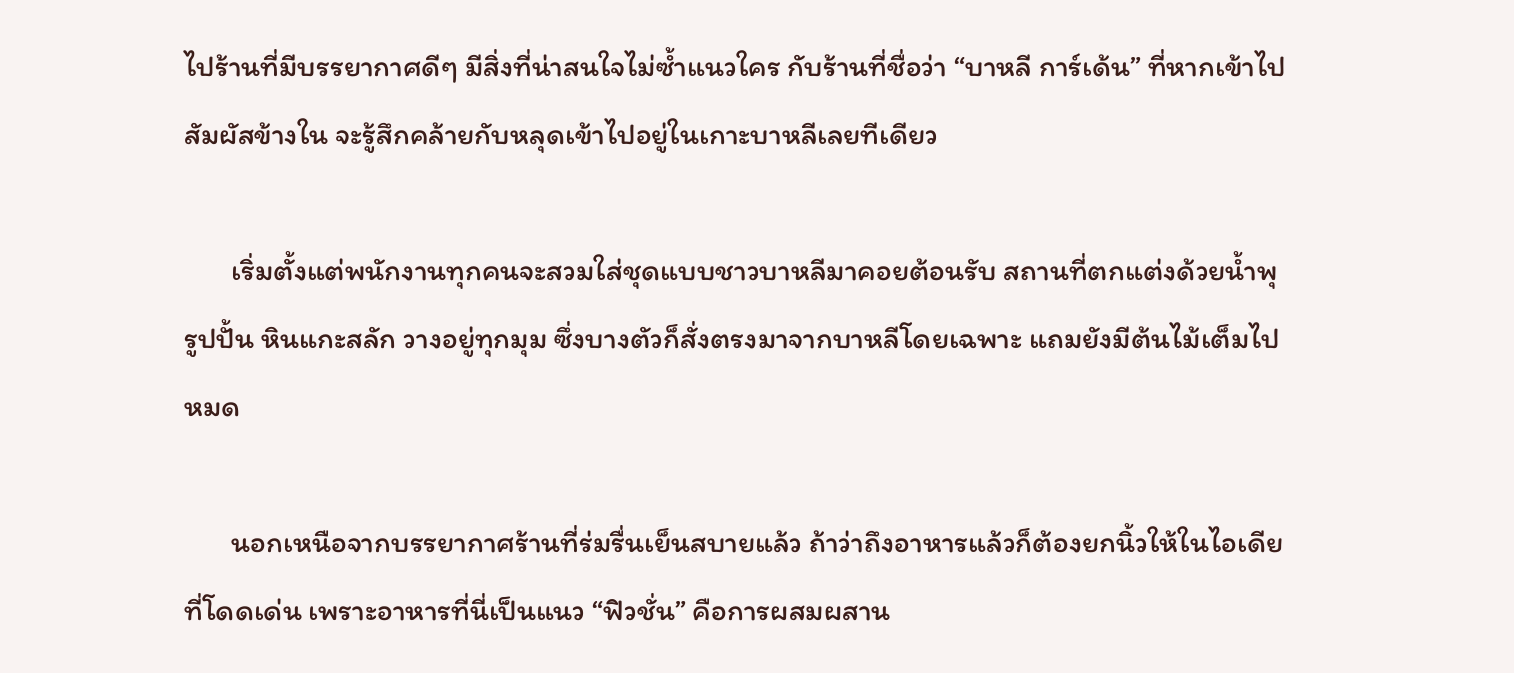ไปร้านที่มีบรรยากาศดีๆ มีสิ่งที่น่าสนใจไม่ซ้ำแนวใคร กับร้านที่ชื่อว่า “บาหลี การ์เด้น” ที่หากเข้าไปสัมผัสข้างใน จะรู้สึกคล้ายกับหลุดเข้าไปอยู่ในเกาะบาหลีเลยทีเดียว

       เริ่มตั้งแต่พนักงานทุกคนจะสวมใส่ชุดแบบชาวบาหลีมาคอยต้อนรับ สถานที่ตกแต่งด้วยน้ำพุ รูปปั้น หินแกะสลัก วางอยู่ทุกมุม ซึ่งบางตัวก็สั่งตรงมาจากบาหลีโดยเฉพาะ แถมยังมีต้นไม้เต็มไปหมด

       นอกเหนือจากบรรยากาศร้านที่ร่มรื่นเย็นสบายแล้ว ถ้าว่าถึงอาหารแล้วก็ต้องยกนิ้วให้ในไอเดียที่โดดเด่น เพราะอาหารที่นี่เป็นแนว “ฟิวชั่น” คือการผสมผสาน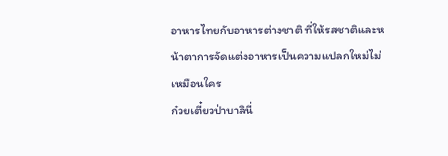อาหารไทยกับอาหารต่างชาติ ที่ให้รสชาติและหน้าตาการจัดแต่งอาหารเป็นความแปลกใหม่ไม่เหมือนใคร
ก๋วยเตี๋ยวป่าบาลินี่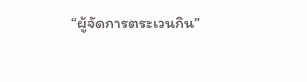“ผู้จัดการตระเวนกิน”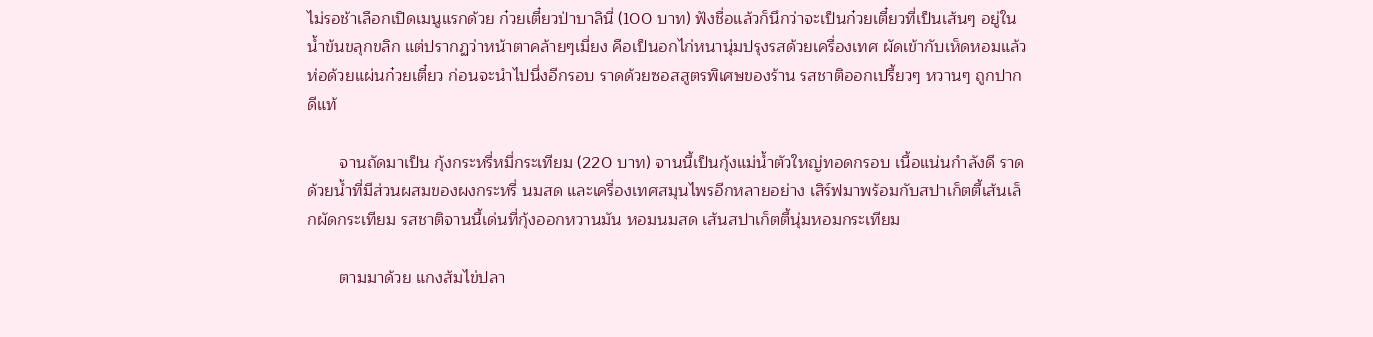ไม่รอช้าเลือกเปิดเมนูแรกด้วย ก๋วยเตี๋ยวป่าบาลินี่ (100 บาท) ฟังชื่อแล้วก็นึกว่าจะเป็นก๋วยเตี๋ยวที่เป็นเส้นๆ อยู่ในน้ำข้นขลุกขลิก แต่ปรากฏว่าหน้าตาคล้ายๆเมี่ยง คือเป็นอกไก่หนานุ่มปรุงรสด้วยเครื่องเทศ ผัดเข้ากับเห็ดหอมแล้วห่อด้วยแผ่นก๋วยเตี๋ยว ก่อนจะนำไปนึ่งอีกรอบ ราดด้วยซอสสูตรพิเศษของร้าน รสชาติออกเปรี้ยวๆ หวานๆ ถูกปากดีแท้

       จานถัดมาเป็น กุ้งกระหรี่หมี่กระเทียม (220 บาท) จานนี้เป็นกุ้งแม่น้ำตัวใหญ่ทอดกรอบ เนื้อแน่นกำลังดี ราดด้วยน้ำที่มีส่วนผสมของผงกระหรี่ นมสด และเครื่องเทศสมุนไพรอีกหลายอย่าง เสิร์ฟมาพร้อมกับสปาเก็ตตี้เส้นเล็กผัดกระเทียม รสชาติจานนี้เด่นที่กุ้งออกหวานมัน หอมนมสด เส้นสปาเก็ตตี้นุ่มหอมกระเทียม

       ตามมาด้วย แกงส้มไข่ปลา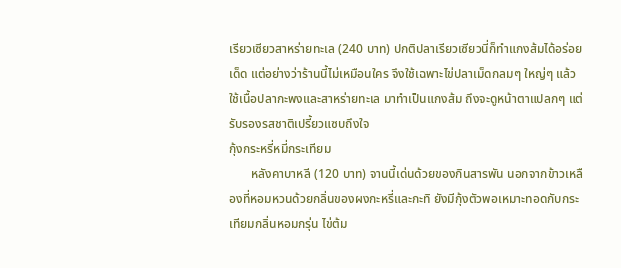เรียวเซียวสาหร่ายทะเล (240 บาท) ปกติปลาเรียวเซียวนี่ก็ทำแกงส้มได้อร่อยเด็ด แต่อย่างว่าร้านนี้ไม่เหมือนใคร จึงใช้เฉพาะไข่ปลาเม็ดกลมๆ ใหญ่ๆ แล้วใช้เนื้อปลากะพงและสาหร่ายทะเล มาทำเป็นแกงส้ม ถึงจะดูหน้าตาแปลกๆ แต่รับรองรสชาติเปรี้ยวแซบถึงใจ
กุ้งกระหรี่หมี่กระเทียม
       หลังคาบาหลี (120 บาท) จานนี้เด่นด้วยของกินสารพัน นอกจากข้าวเหลืองที่หอมหวนด้วยกลิ่นของผงกะหรี่และกะทิ ยังมีกุ้งตัวพอเหมาะทอดกับกระเทียมกลิ่นหอมกรุ่น ไข่ต้ม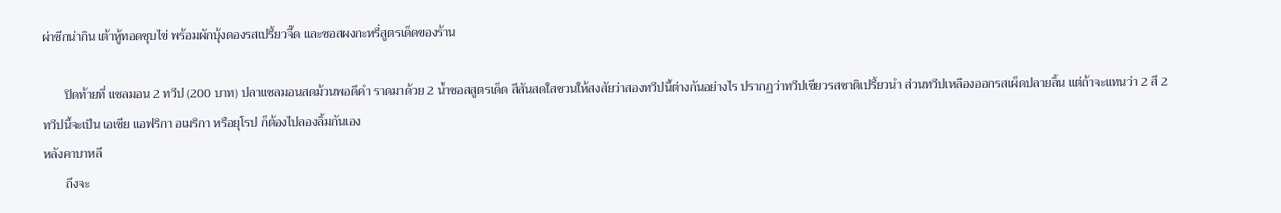ผ่าซีกน่ากิน เต้าหู้ทอดชุบไข่ พร้อมผักบุ้งดองรสเปรี้ยวจี๊ด และซอสผงกะหรี่สูตรเด็ดของร้าน

       ปิดท้ายที่ แซลมอน 2 ทวีป (200 บาท) ปลาแซลมอนสดม้วนพอดีคำ ราดมาด้วย 2 น้ำซอสสูตรเด็ด สีสันสดใสชวนให้สงสัยว่าสองทวีปนี้ต่างกันอย่างไร ปรากฏว่าทวีปเขียวรสชาติเปรี้ยวนำ ส่วนทวีปเหลืองออกรสเผ็ดปลายลิ้น แต่ถ้าจะแทนว่า 2 สี 2 ทวีปนี้จะเป็น เอเชีย แอฟริกา อเมริกา หรือยุโรป ก็ต้องไปลองลิ้มกันเอง
หลังคาบาหลี
       ถึงจะ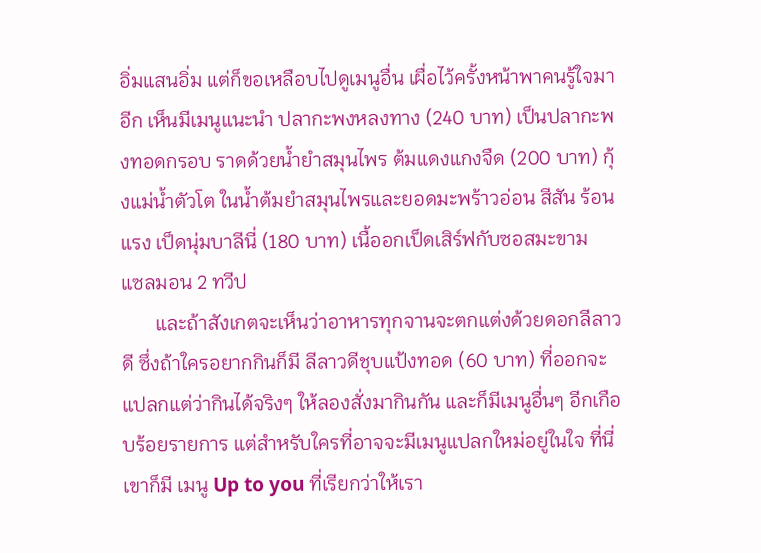อิ่มแสนอิ่ม แต่ก็ขอเหลือบไปดูเมนูอื่น เผื่อไว้ครั้งหน้าพาคนรู้ใจมาอีก เห็นมีเมนูแนะนำ ปลากะพงหลงทาง (240 บาท) เป็นปลากะพงทอดกรอบ ราดด้วยน้ำยำสมุนไพร ต้มแดงแกงจืด (200 บาท) กุ้งแม่น้ำตัวโต ในน้ำต้มยำสมุนไพรและยอดมะพร้าวอ่อน สีสัน ร้อนแรง เป็ดนุ่มบาลีนี่ (180 บาท) เนื้ออกเป็ดเสิร์ฟกับซอสมะขาม
แซลมอน 2 ทวีป
       และถ้าสังเกตจะเห็นว่าอาหารทุกจานจะตกแต่งด้วยดอกลีลาวดี ซึ่งถ้าใครอยากกินก็มี ลีลาวดีชุบแป้งทอด (60 บาท) ที่ออกจะแปลกแต่ว่ากินได้จริงๆ ให้ลองสั่งมากินกัน และก็มีเมนูอื่นๆ อีกเกือบร้อยรายการ แต่สำหรับใครที่อาจจะมีเมนูแปลกใหม่อยู่ในใจ ที่นี่ เขาก็มี เมนู Up to you ที่เรียกว่าให้เรา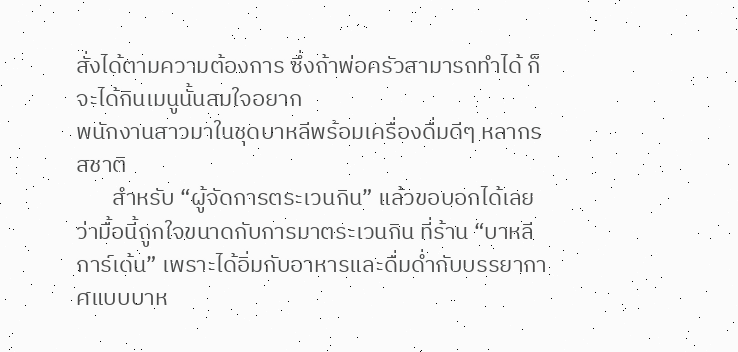สั่งได้ตามความต้องการ ซึ่งถ้าพ่อครัวสามารถทำได้ ก็จะได้กินเมนูนั้นสมใจอยาก
พนักงานสาวมาในชุดบาหลีพร้อมเครื่องดื่มดีๆ หลากรสชาติ
       สำหรับ “ผู้จัดการตระเวนกิน” แล้วขอบอกได้เลยว่ามื้อนี้ถูกใจขนาดกับการมาตระเวนกิน ที่ร้าน “บาหลี การ์เด้น” เพราะได้อิ่มกับอาหารและดื่มด่ำกับบรรยากาศแบบบาห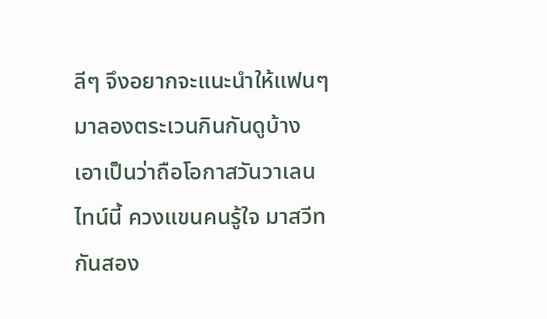ลีๆ จึงอยากจะแนะนำให้แฟนๆ มาลองตระเวนกินกันดูบ้าง เอาเป็นว่าถือโอกาสวันวาเลนไทน์นี้ ควงแขนคนรู้ใจ มาสวีทกันสอง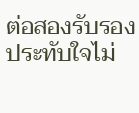ต่อสองรับรองประทับใจไม่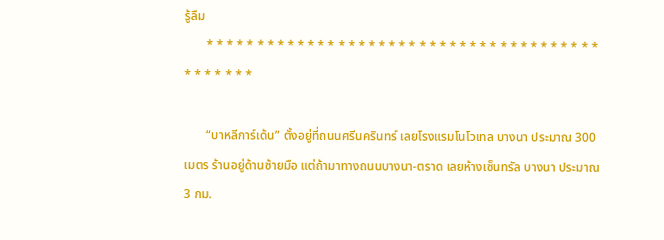รู้ลืม
       * * * * * * * * * * * * * * * * * * * * * * * * * * * * * * * * * * * * * * * * * * * * * *

       “บาหลีการ์เด้น” ตั้งอยู่ที่ถนนศรีนครินทร์ เลยโรงแรมโนโวเทล บางนา ประมาณ 300 เมตร ร้านอยู่ด้านซ้ายมือ แต่ถ้ามาทางถนนบางนา-ตราด เลยห้างเซ็นทรัล บางนา ประมาณ 3 กม.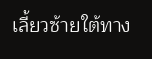เลี้ยวซ้ายใต้ทาง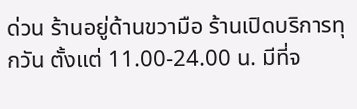ด่วน ร้านอยู่ด้านขวามือ ร้านเปิดบริการทุกวัน ตั้งแต่ 11.00-24.00 น. มีที่จ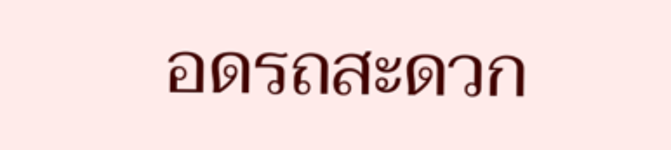อดรถสะดวก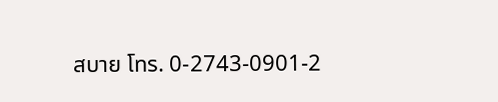สบาย โทร. 0-2743-0901-2